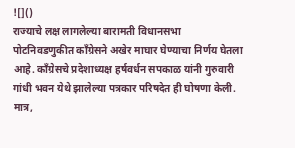![]()
राज्याचे लक्ष लागलेल्या बारामती विधानसभा पोटनिवडणुकीत काँग्रेसने अखेर माघार घेण्याचा निर्णय घेतला आहे. काँग्रेसचे प्रदेशाध्यक्ष हर्षवर्धन सपकाळ यांनी गुरुवारी गांधी भवन येथे झालेल्या पत्रकार परिषदेत ही घोषणा केली. मात्र,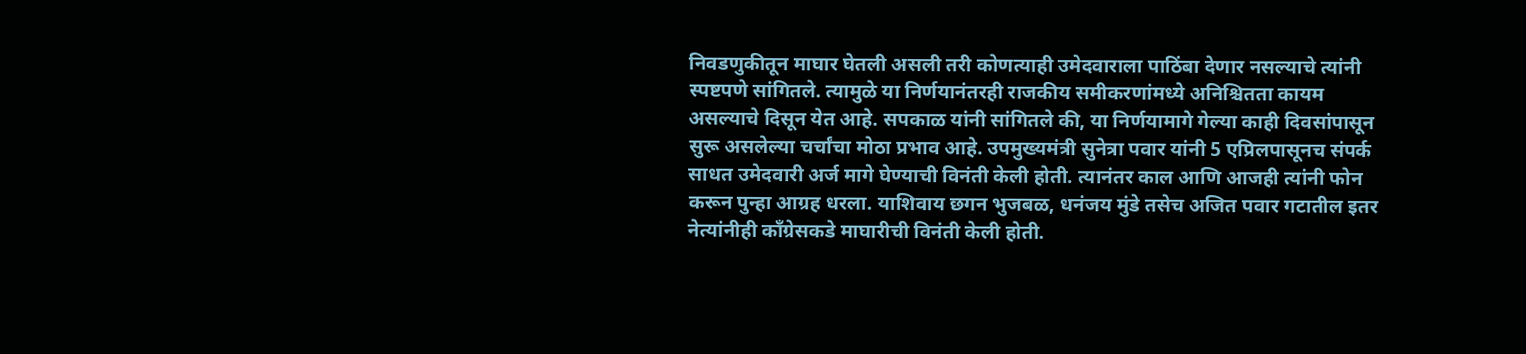निवडणुकीतून माघार घेतली असली तरी कोणत्याही उमेदवाराला पाठिंबा देणार नसल्याचे त्यांनी स्पष्टपणे सांगितले. त्यामुळे या निर्णयानंतरही राजकीय समीकरणांमध्ये अनिश्चितता कायम असल्याचे दिसून येत आहे. सपकाळ यांनी सांगितले की, या निर्णयामागे गेल्या काही दिवसांपासून सुरू असलेल्या चर्चांचा मोठा प्रभाव आहे. उपमुख्यमंत्री सुनेत्रा पवार यांनी 5 एप्रिलपासूनच संपर्क साधत उमेदवारी अर्ज मागे घेण्याची विनंती केली होती. त्यानंतर काल आणि आजही त्यांनी फोन करून पुन्हा आग्रह धरला. याशिवाय छगन भुजबळ, धनंजय मुंडे तसेच अजित पवार गटातील इतर नेत्यांनीही काँग्रेसकडे माघारीची विनंती केली होती.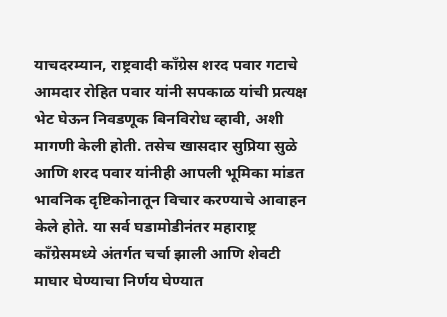याचदरम्यान, राष्ट्रवादी काँग्रेस शरद पवार गटाचे आमदार रोहित पवार यांनी सपकाळ यांची प्रत्यक्ष भेट घेऊन निवडणूक बिनविरोध व्हावी, अशी मागणी केली होती. तसेच खासदार सुप्रिया सुळे आणि शरद पवार यांनीही आपली भूमिका मांडत भावनिक दृष्टिकोनातून विचार करण्याचे आवाहन केले होते. या सर्व घडामोडीनंतर महाराष्ट्र काँग्रेसमध्ये अंतर्गत चर्चा झाली आणि शेवटी माघार घेण्याचा निर्णय घेण्यात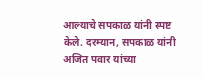आल्याचे सपकाळ यांनी स्पष्ट केले. दरम्यान, सपकाळ यांनी अजित पवार यांच्या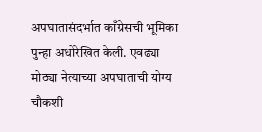अपघातासंदर्भात काँग्रेसची भूमिका पुन्हा अधोरेखित केली. एवढ्या मोठ्या नेत्याच्या अपघाताची योग्य चौकशी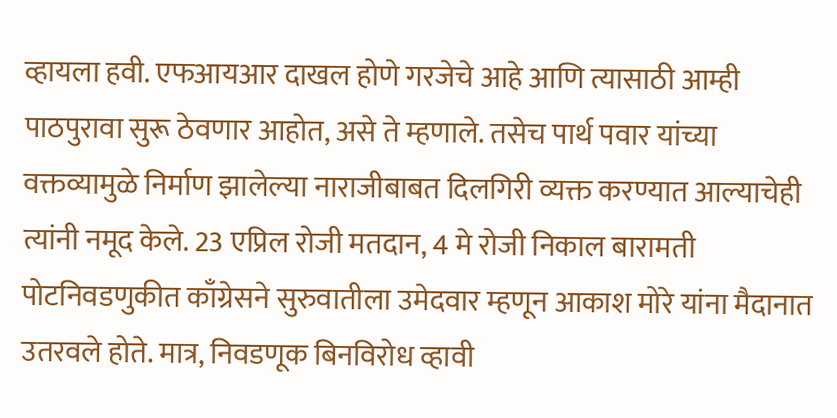व्हायला हवी. एफआयआर दाखल होणे गरजेचे आहे आणि त्यासाठी आम्ही पाठपुरावा सुरू ठेवणार आहोत, असे ते म्हणाले. तसेच पार्थ पवार यांच्या वक्तव्यामुळे निर्माण झालेल्या नाराजीबाबत दिलगिरी व्यक्त करण्यात आल्याचेही त्यांनी नमूद केले. 23 एप्रिल रोजी मतदान, 4 मे रोजी निकाल बारामती पोटनिवडणुकीत काँग्रेसने सुरुवातीला उमेदवार म्हणून आकाश मोरे यांना मैदानात उतरवले होते. मात्र, निवडणूक बिनविरोध व्हावी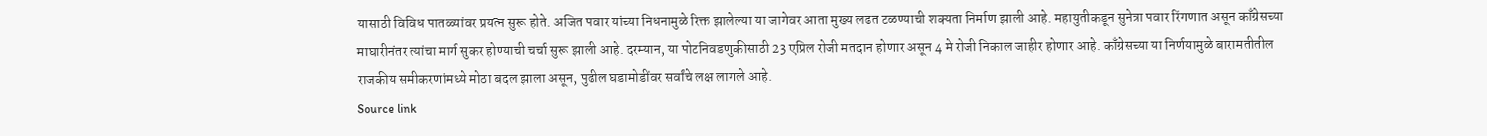यासाठी विविध पातळ्यांवर प्रयत्न सुरू होते. अजित पवार यांच्या निधनामुळे रिक्त झालेल्या या जागेवर आता मुख्य लढत टळण्याची शक्यता निर्माण झाली आहे. महायुतीकडून सुनेत्रा पवार रिंगणात असून काँग्रेसच्या माघारीनंतर त्यांचा मार्ग सुकर होण्याची चर्चा सुरू झाली आहे. दरम्यान, या पोटनिवडणुकीसाठी 23 एप्रिल रोजी मतदान होणार असून 4 मे रोजी निकाल जाहीर होणार आहे. काँग्रेसच्या या निर्णयामुळे बारामतीतील राजकीय समीकरणांमध्ये मोठा बदल झाला असून, पुढील घडामोडींवर सर्वांचे लक्ष लागले आहे.
Source link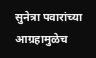सुनेत्रा पवारांच्या आग्रहामुळेच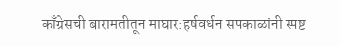काँग्रेसची बारामतीतून माघार:हर्षवर्धन सपकाळांनी स्पष्ट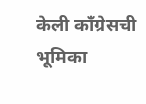केली काँग्रेसची भूमिका